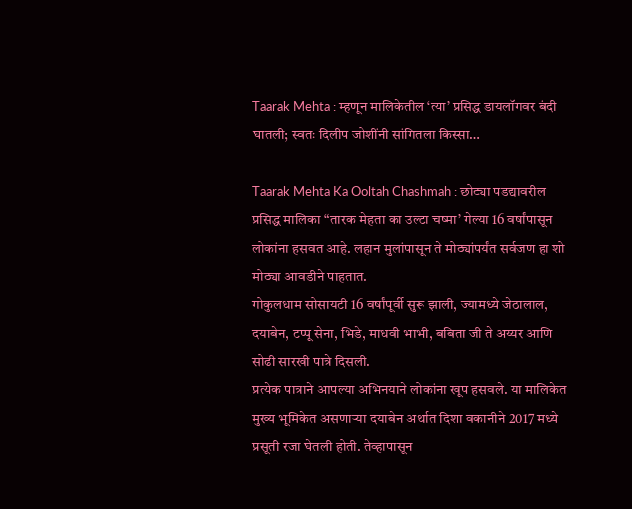Taarak Mehta : म्हणून मालिकेतील ‘त्या’ प्रसिद्ध डायलॉगवर बंदी घातली; स्वतः दिलीप जोशींनी सांगितला किस्सा…

Taarak Mehta Ka Ooltah Chashmah : छोट्या पडद्यावरील प्रसिद्ध मालिका “तारक मेहता का उल्टा चष्मा’ गेल्या 16 वर्षांपासून लोकांना हसवत आहे. लहान मुलांपासून ते मोठ्यांपर्यंत सर्वजण हा शो मोठ्या आवडीने पाहतात.
गोकुलधाम सोसायटी 16 वर्षांपूर्वी सुरू झाली, ज्यामध्ये जेठालाल, दयाबेन, टप्पू सेना, भिडे, माधवी भाभी, बबिता जी ते अय्यर आणि सोढी सारखी पात्रे दिसली.
प्रत्येक पात्राने आपल्या अभिनयाने लोकांना खूप हसवले. या मालिकेत मुख्य भूमिकेत असणाऱ्या दयाबेन अर्थात दिशा वकानीने 2017 मध्ये प्रसूती रजा घेतली होती. तेव्हापासून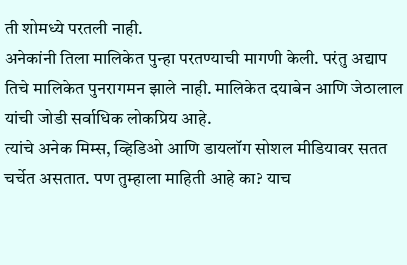ती शोमध्ये परतली नाही.
अनेकांनी तिला मालिकेत पुन्हा परतण्याची मागणी केली. परंतु अद्याप तिचे मालिकेत पुनरागमन झाले नाही. मालिकेत दयाबेन आणि जेठालाल यांची जोडी सर्वाधिक लोकप्रिय आहे.
त्यांचे अनेक मिम्स, व्हिडिओ आणि डायलॉग सोशल मीडियावर सतत चर्चेत असतात. पण तुम्हाला माहिती आहे का? याच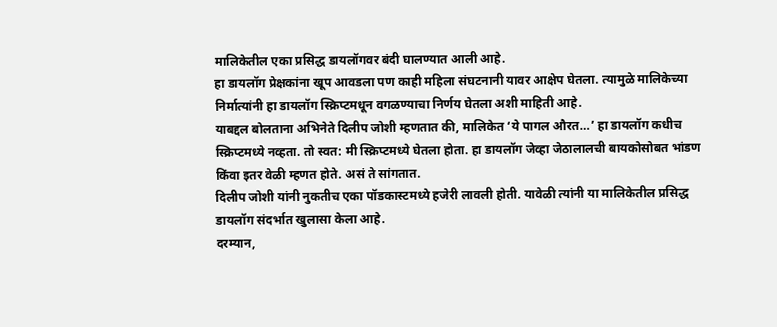मालिकेतील एका प्रसिद्ध डायलॉगवर बंदी घालण्यात आली आहे.
हा डायलॉग प्रेक्षकांना खूप आवडला पण काही महिला संघटनानी यावर आक्षेप घेतला. त्यामुळे मालिकेच्या निर्मात्यांनी हा डायलॉग स्क्रिप्टमधून वगळण्याचा निर्णय घेतला अशी माहिती आहे.
याबद्दल बोलताना अभिनेते दिलीप जोशी म्हणतात की, मालिकेत ‘ये पागल औरत…’ हा डायलॉग कधीच स्क्रिप्टमध्ये नव्हता. तो स्वत: मी स्क्रिप्टमध्ये घेतला होता. हा डायलॉग जेव्हा जेठालालची बायकोसोबत भांडण किंवा इतर वेळी म्हणत होते. असं ते सांगतात.
दिलीप जोशी यांनी नुकतीच एका पॉडकास्टमध्ये हजेरी लावली होती. यावेळी त्यांनी या मालिकेतील प्रसिद्ध डायलॉग संदर्भात खुलासा केला आहे.
दरम्यान,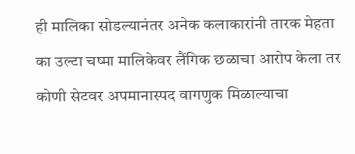ही मालिका सोडल्यानंतर अनेक कलाकारांनी तारक मेहता का उल्टा चष्मा मालिकेवर लैंगिक छळाचा आरोप केला तर कोणी सेटवर अपमानास्पद वागणुक मिळाल्याचा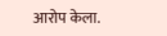आरोप केला.